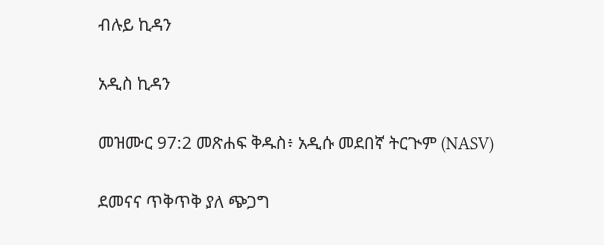ብሉይ ኪዳን

አዲስ ኪዳን

መዝሙር 97:2 መጽሐፍ ቅዱስ፥ አዲሱ መደበኛ ትርጒም (NASV)

ደመናና ጥቅጥቅ ያለ ጭጋግ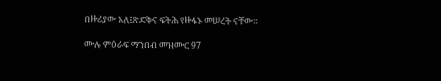በዙሪያው አለ፤ጽድቅና ፍትሕ የዙፋኑ መሠረት ናቸው።

ሙሉ ምዕራፍ ማንበብ መዝሙር 97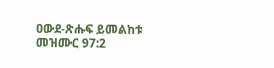ዐውደ-ጽሑፍ ይመልከቱ መዝሙር 97:2